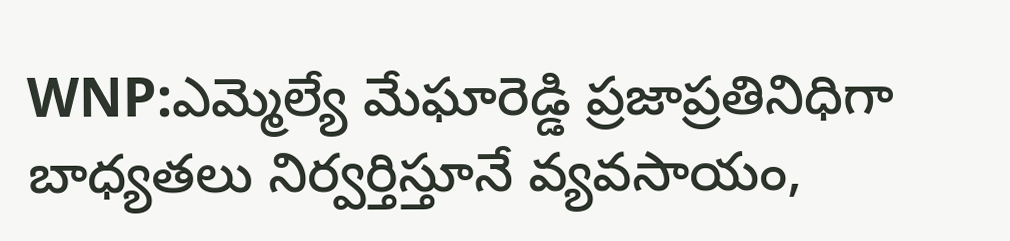WNP:ఎమ్మెల్యే మేఘారెడ్డి ప్రజాప్రతినిధిగా బాధ్యతలు నిర్వర్తిస్తూనే వ్యవసాయం,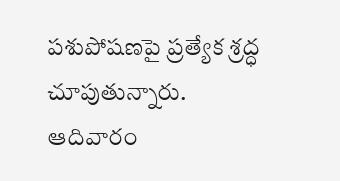పశుపోషణపై ప్రత్యేక శ్రద్ధ చూపుతున్నారు. ఆదివారం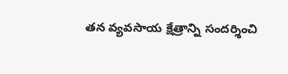తన వ్యవసాయ క్షేత్రాన్ని సందర్శించి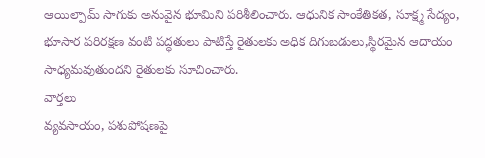ఆయిల్పామ్ సాగుకు అనువైన భూమిని పరిశీలించారు. ఆధునిక సాంకేతికత, సూక్ష్మ సేద్యం, భూసార పరిరక్షణ వంటి పద్ధతులు పాటిస్తే రైతులకు అధిక దిగుబడులు,స్థిరమైన ఆదాయం సాధ్యమవుతుందని రైతులకు సూచించారు.
వార్తలు
వ్యవసాయం, పశుపోషణపై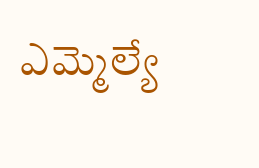ఎమ్మెల్యే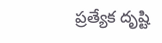ప్రత్యేక దృష్టి